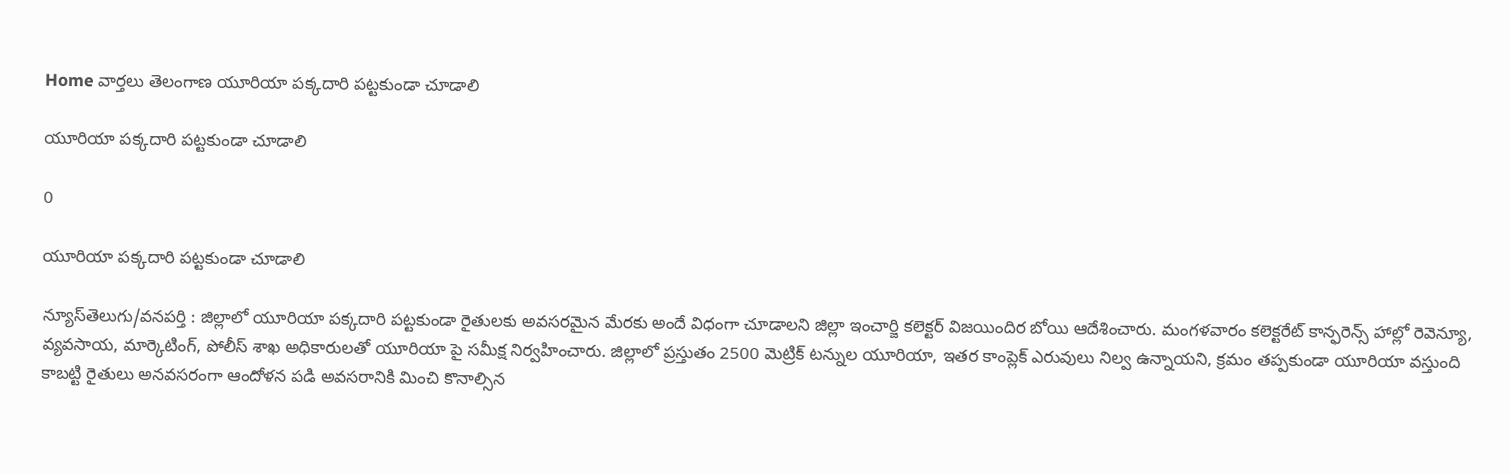Home వార్తలు తెలంగాణ యూరియా పక్కదారి పట్టకుండా చూడాలి

యూరియా పక్కదారి పట్టకుండా చూడాలి

0

యూరియా పక్కదారి పట్టకుండా చూడాలి

న్యూస్‌తెలుగు/వనపర్తి : జిల్లాలో యూరియా పక్కదారి పట్టకుండా రైతులకు అవసరమైన మేరకు అందే విధంగా చూడాలని జిల్లా ఇంచార్జి కలెక్టర్ విజయిందిర బోయి ఆదేశించారు. మంగళవారం కలెక్టరేట్ కాన్ఫరెన్స్ హాల్లో రెవెన్యూ, వ్యవసాయ, మార్కెటింగ్, పోలీస్ శాఖ అధికారులతో యూరియా పై సమీక్ష నిర్వహించారు. జిల్లాలో ప్రస్తుతం 2500 మెట్రిక్ టన్నుల యూరియా, ఇతర కాంప్లెక్ ఎరువులు నిల్వ ఉన్నాయని, క్రమం తప్పకుండా యూరియా వస్తుంది కాబట్టి రైతులు అనవసరంగా ఆందోళన పడి అవసరానికి మించి కొనాల్సిన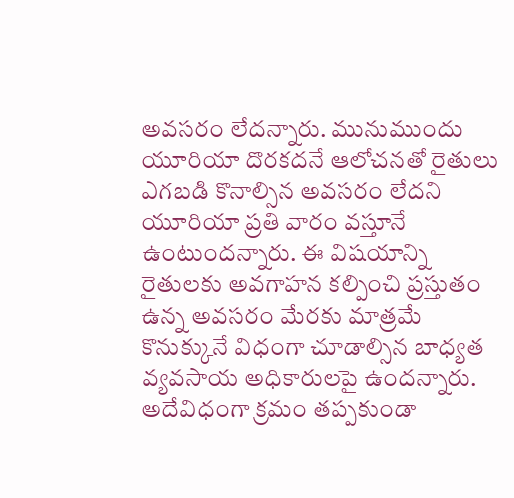అవసరం లేదన్నారు. మునుముందు యూరియా దొరకదనే ఆలోచనతో రైతులు ఎగబడి కొనాల్సిన అవసరం లేదని యూరియా ప్రతి వారం వస్తూనే ఉంటుందన్నారు. ఈ విషయాన్ని రైతులకు అవగాహన కల్పించి ప్రస్తుతం ఉన్న అవసరం మేరకు మాత్రమే కొనుక్కునే విధంగా చూడాల్సిన బాధ్యత వ్యవసాయ అధికారులపై ఉందన్నారు. అదేవిధంగా క్రమం తప్పకుండా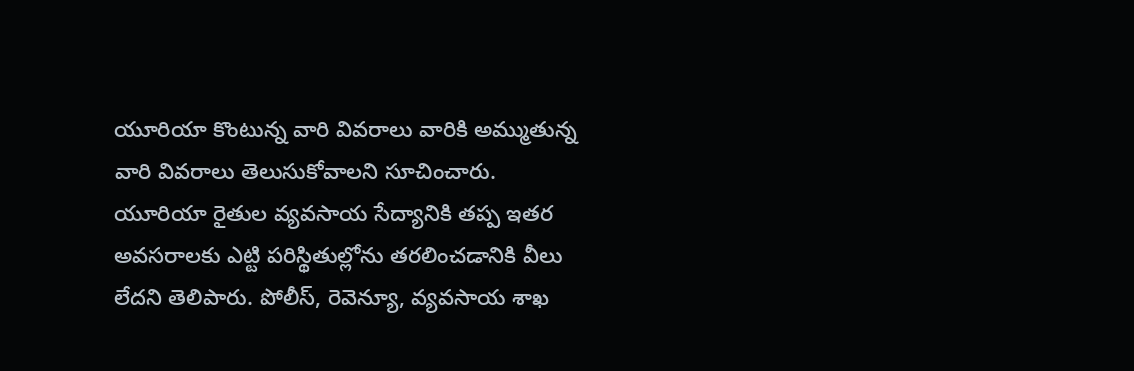యూరియా కొంటున్న వారి వివరాలు వారికి అమ్ముతున్న వారి వివరాలు తెలుసుకోవాలని సూచించారు. యూరియా రైతుల వ్యవసాయ సేద్యానికి తప్ప ఇతర అవసరాలకు ఎట్టి పరిస్థితుల్లోను తరలించడానికి వీలు లేదని తెలిపారు. పోలీస్, రెవెన్యూ, వ్యవసాయ శాఖ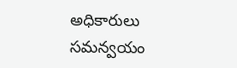అధికారులు సమన్వయం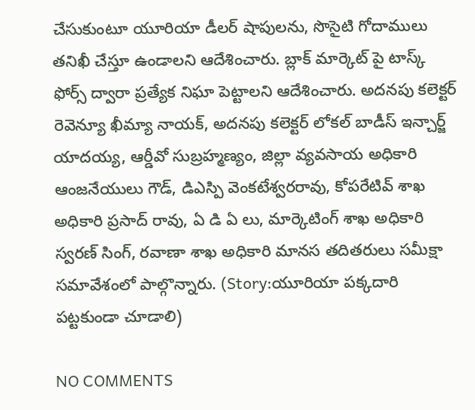చేసుకుంటూ యూరియా డీలర్ షాపులను, సొసైటి గోదాములు తనిఖీ చేస్తూ ఉండాలని ఆదేశించారు. బ్లాక్ మార్కెట్ పై టాస్క్ ఫోర్స్ ద్వారా ప్రత్యేక నిఘా పెట్టాలని ఆదేశించారు. అదనపు కలెక్టర్ రెవెన్యూ ఖీమ్యా నాయక్, అదనపు కలెక్టర్ లోకల్ బాడీస్ ఇన్చార్జ్ యాదయ్య, ఆర్డీవో సుబ్రహ్మణ్యం, జిల్లా వ్యవసాయ అధికారి ఆంజనేయులు గౌడ్, డిఎస్పి వెంకటేశ్వరరావు, కోపరేటివ్ శాఖ అధికారి ప్రసాద్ రావు, ఏ డి ఏ లు, మార్కెటింగ్ శాఖ అధికారి స్వరణ్ సింగ్, రవాణా శాఖ అధికారి మానస తదితరులు సమీక్షా సమావేశంలో పాల్గొన్నారు. (Story:యూరియా పక్కదారి పట్టకుండా చూడాలి)

NO COMMENTS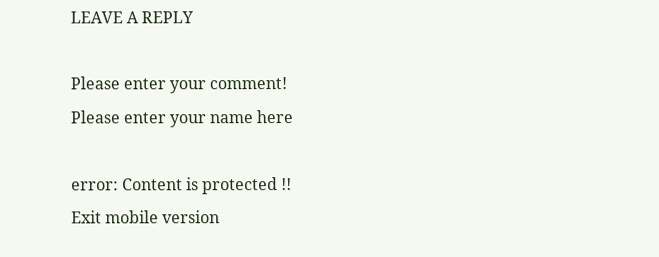LEAVE A REPLY

Please enter your comment!
Please enter your name here

error: Content is protected !!
Exit mobile version